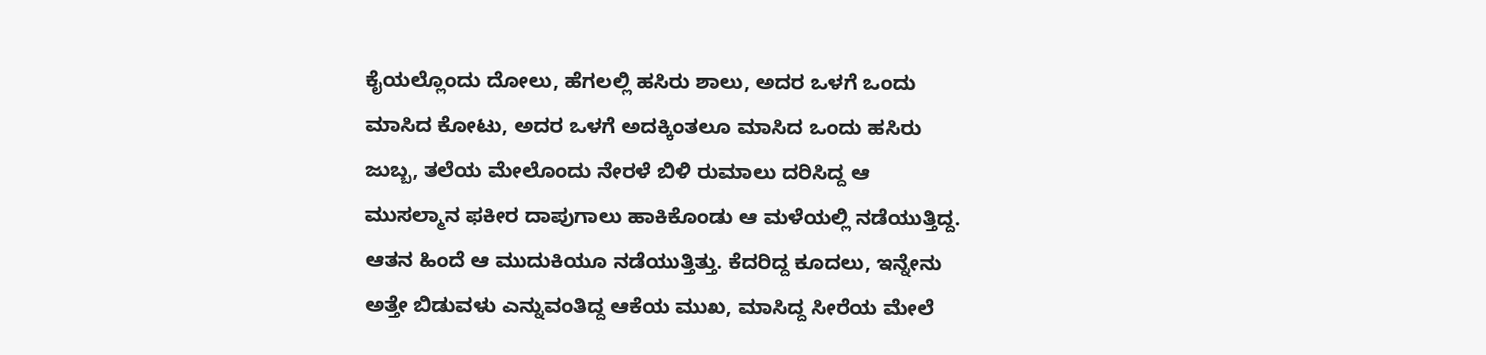ಕೈಯಲ್ಲೊಂದು ದೋಲು, ಹೆಗಲಲ್ಲಿ ಹಸಿರು ಶಾಲು, ಅದರ ಒಳಗೆ ಒಂದು ಮಾಸಿದ ಕೋಟು, ಅದರ ಒಳಗೆ ಅದಕ್ಕಿಂತಲೂ ಮಾಸಿದ ಒಂದು ಹಸಿರು ಜುಬ್ಬ, ತಲೆಯ ಮೇಲೊಂದು ನೇರಳೆ ಬಿಳಿ ರುಮಾಲು ದರಿಸಿದ್ದ ಆ ಮುಸಲ್ಮಾನ ಫಕೀರ ದಾಪುಗಾಲು ಹಾಕಿಕೊಂಡು ಆ ಮಳೆಯಲ್ಲಿ ನಡೆಯುತ್ತಿದ್ದ. ಆತನ ಹಿಂದೆ ಆ ಮುದುಕಿಯೂ ನಡೆಯುತ್ತಿತ್ತು. ಕೆದರಿದ್ದ ಕೂದಲು, ಇನ್ನೇನು ಅತ್ತೇ ಬಿಡುವಳು ಎನ್ನುವಂತಿದ್ದ ಆಕೆಯ ಮುಖ, ಮಾಸಿದ್ದ ಸೀರೆಯ ಮೇಲೆ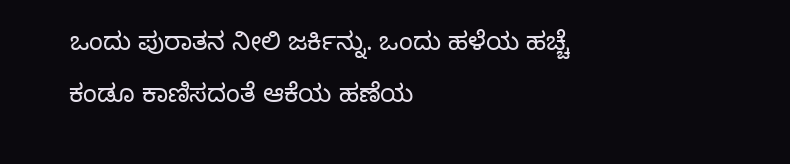ಒಂದು ಪುರಾತನ ನೀಲಿ ಜರ್ಕಿನ್ನು. ಒಂದು ಹಳೆಯ ಹಚ್ಚೆ ಕಂಡೂ ಕಾಣಿಸದಂತೆ ಆಕೆಯ ಹಣೆಯ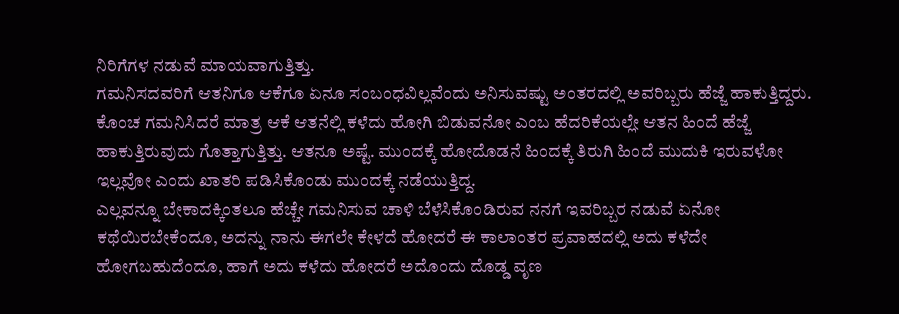ನಿರಿಗೆಗಳ ನಡುವೆ ಮಾಯವಾಗುತ್ತಿತ್ತು.
ಗಮನಿಸದವರಿಗೆ ಆತನಿಗೂ ಆಕೆಗೂ ಏನೂ ಸಂಬಂಧವಿಲ್ಲವೆಂದು ಅನಿಸುವಷ್ಟು ಅಂತರದಲ್ಲಿ ಅವರಿಬ್ಬರು ಹೆಜ್ಜೆ ಹಾಕುತ್ತಿದ್ದರು. ಕೊಂಚ ಗಮನಿಸಿದರೆ ಮಾತ್ರ ಆಕೆ ಆತನೆಲ್ಲಿ ಕಳೆದು ಹೋಗಿ ಬಿಡುವನೋ ಎಂಬ ಹೆದರಿಕೆಯಲ್ಲೇ ಆತನ ಹಿಂದೆ ಹೆಜ್ಜೆ ಹಾಕುತ್ತಿರುವುದು ಗೊತ್ತಾಗುತ್ತಿತ್ತು. ಆತನೂ ಅಷ್ಟೆ. ಮುಂದಕ್ಕೆ ಹೋದೊಡನೆ ಹಿಂದಕ್ಕೆ ತಿರುಗಿ ಹಿಂದೆ ಮುದುಕಿ ಇರುವಳೋ ಇಲ್ಲವೋ ಎಂದು ಖಾತರಿ ಪಡಿಸಿಕೊಂಡು ಮುಂದಕ್ಕೆ ನಡೆಯುತ್ತಿದ್ದ.
ಎಲ್ಲವನ್ನೂ ಬೇಕಾದಕ್ಕಿಂತಲೂ ಹೆಚ್ಚೇ ಗಮನಿಸುವ ಚಾಳಿ ಬೆಳೆಸಿಕೊಂಡಿರುವ ನನಗೆ ಇವರಿಬ್ಬರ ನಡುವೆ ಏನೋ ಕಥೆಯಿರಬೇಕೆಂದೂ, ಅದನ್ನು ನಾನು ಈಗಲೇ ಕೇಳದೆ ಹೋದರೆ ಈ ಕಾಲಾಂತರ ಪ್ರವಾಹದಲ್ಲಿ ಅದು ಕಳೆದೇ ಹೋಗಬಹುದೆಂದೂ, ಹಾಗೆ ಅದು ಕಳೆದು ಹೋದರೆ ಅದೊಂದು ದೊಡ್ಡ ವೃಣ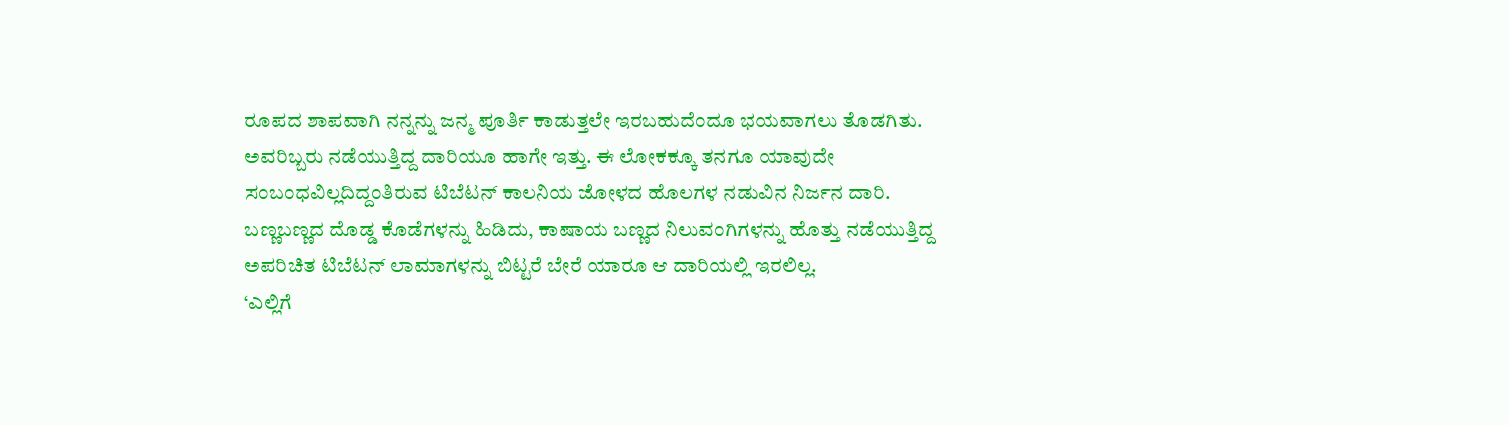ರೂಪದ ಶಾಪವಾಗಿ ನನ್ನನ್ನು ಜನ್ಮ ಪೂರ್ತಿ ಕಾಡುತ್ತಲೇ ಇರಬಹುದೆಂದೂ ಭಯವಾಗಲು ತೊಡಗಿತು.
ಅವರಿಬ್ಬರು ನಡೆಯುತ್ತಿದ್ದ ದಾರಿಯೂ ಹಾಗೇ ಇತ್ತು. ಈ ಲೋಕಕ್ಕೂ ತನಗೂ ಯಾವುದೇ ಸಂಬಂಧವಿಲ್ಲದಿದ್ದಂತಿರುವ ಟಿಬೆಟನ್ ಕಾಲನಿಯ ಜೋಳದ ಹೊಲಗಳ ನಡುವಿನ ನಿರ್ಜನ ದಾರಿ. ಬಣ್ಣಬಣ್ಣದ ದೊಡ್ಡ ಕೊಡೆಗಳನ್ನು ಹಿಡಿದು, ಕಾಷಾಯ ಬಣ್ಣದ ನಿಲುವಂಗಿಗಳನ್ನು ಹೊತ್ತು ನಡೆಯುತ್ತಿದ್ದ ಅಪರಿಚಿತ ಟಿಬೆಟನ್ ಲಾಮಾಗಳನ್ನು ಬಿಟ್ಟರೆ ಬೇರೆ ಯಾರೂ ಆ ದಾರಿಯಲ್ಲಿ ಇರಲಿಲ್ಲ.
‘ಎಲ್ಲಿಗೆ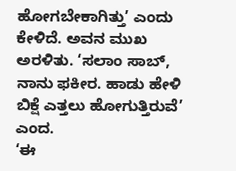ಹೋಗಬೇಕಾಗಿತ್ತು’ ಎಂದು ಕೇಳಿದೆ. ಅವನ ಮುಖ ಅರಳಿತು. ‘ಸಲಾಂ ಸಾಬ್, ನಾನು ಫಕೀರ. ಹಾಡು ಹೇಳಿ ಬಿಕ್ಷೆ ಎತ್ತಲು ಹೋಗುತ್ತಿರುವೆ’ ಎಂದ.
‘ಈ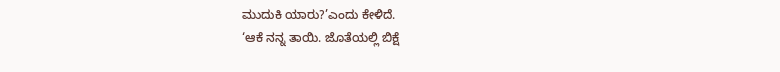ಮುದುಕಿ ಯಾರು?’ಎಂದು ಕೇಳಿದೆ.
‘ಆಕೆ ನನ್ನ ತಾಯಿ. ಜೊತೆಯಲ್ಲಿ ಬಿಕ್ಷೆ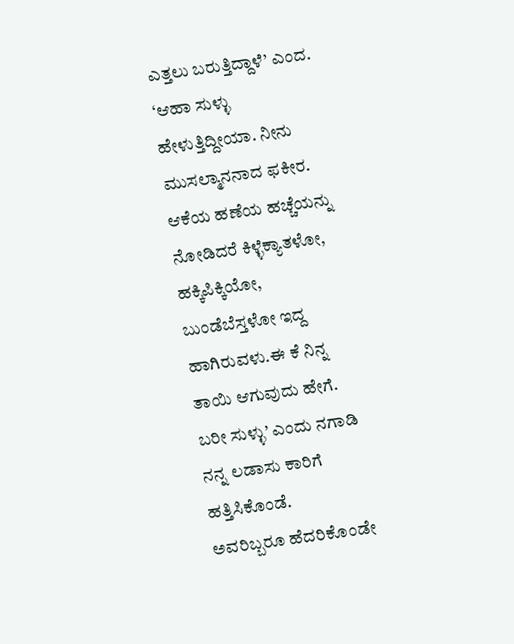ಎತ್ತಲು ಬರುತ್ತಿದ್ದಾಳೆ’ ಎಂದ.
‘ಆಹಾ ಸುಳ್ಳು ಹೇಳುತ್ತಿದ್ದೀಯಾ. ನೀನು ಮುಸಲ್ಮಾನನಾದ ಫಕೀರ. ಆಕೆಯ ಹಣೆಯ ಹಚ್ಚೆಯನ್ನು ನೋಡಿದರೆ ಕಿಳ್ಳೆಕ್ಯಾತಳೋ, ಹಕ್ಕಿಪಿಕ್ಕಿಯೋ, ಬುಂಡೆಬೆಸ್ತಳೋ ಇದ್ದ ಹಾಗಿರುವಳು.ಈ ಕೆ ನಿನ್ನ ತಾಯಿ ಆಗುವುದು ಹೇಗೆ. ಬರೀ ಸುಳ್ಳು’ ಎಂದು ನಗಾಡಿ ನನ್ನ ಲಡಾಸು ಕಾರಿಗೆ ಹತ್ತಿಸಿಕೊಂಡೆ.
ಅವರಿಬ್ಬರೂ ಹೆದರಿಕೊಂಡೇ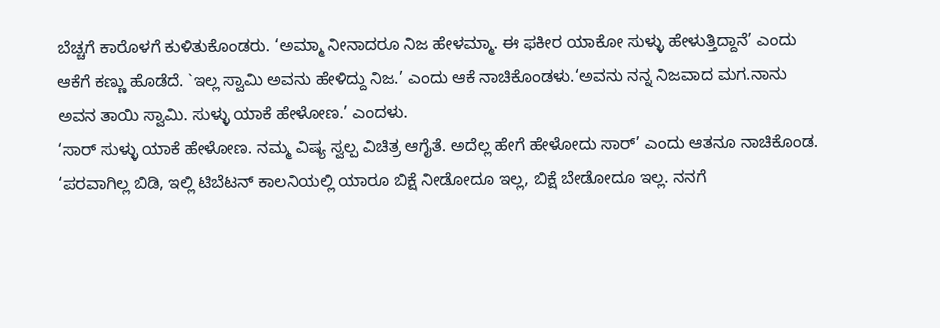ಬೆಚ್ಚಗೆ ಕಾರೊಳಗೆ ಕುಳಿತುಕೊಂಡರು. ‘ಅಮ್ಮಾ ನೀನಾದರೂ ನಿಜ ಹೇಳಮ್ಮಾ. ಈ ಫಕೀರ ಯಾಕೋ ಸುಳ್ಳು ಹೇಳುತ್ತಿದ್ದಾನೆ’ ಎಂದು ಆಕೆಗೆ ಕಣ್ಣು ಹೊಡೆದೆ. `ಇಲ್ಲ ಸ್ವಾಮಿ ಅವನು ಹೇಳಿದ್ದು ನಿಜ.’ ಎಂದು ಆಕೆ ನಾಚಿಕೊಂಡಳು.‘ಅವನು ನನ್ನ ನಿಜವಾದ ಮಗ.ನಾನು ಅವನ ತಾಯಿ ಸ್ವಾಮಿ. ಸುಳ್ಳು ಯಾಕೆ ಹೇಳೋಣ.’ ಎಂದಳು.
‘ಸಾರ್ ಸುಳ್ಳು ಯಾಕೆ ಹೇಳೋಣ. ನಮ್ಮ ವಿಷ್ಯ ಸ್ವಲ್ಪ ವಿಚಿತ್ರ ಆಗೈತೆ. ಅದೆಲ್ಲ ಹೇಗೆ ಹೇಳೋದು ಸಾರ್’ ಎಂದು ಆತನೂ ನಾಚಿಕೊಂಡ.
‘ಪರವಾಗಿಲ್ಲ ಬಿಡಿ, ಇಲ್ಲಿ ಟಿಬೆಟನ್ ಕಾಲನಿಯಲ್ಲಿ ಯಾರೂ ಬಿಕ್ಷೆ ನೀಡೋದೂ ಇಲ್ಲ, ಬಿಕ್ಷೆ ಬೇಡೋದೂ ಇಲ್ಲ. ನನಗೆ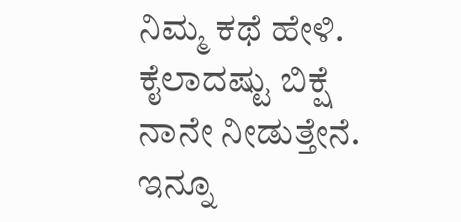ನಿಮ್ಮ ಕಥೆ ಹೇಳಿ. ಕೈಲಾದಷ್ಟು ಬಿಕ್ಷೆ ನಾನೇ ನೀಡುತ್ತೇನೆ. ಇನ್ನೂ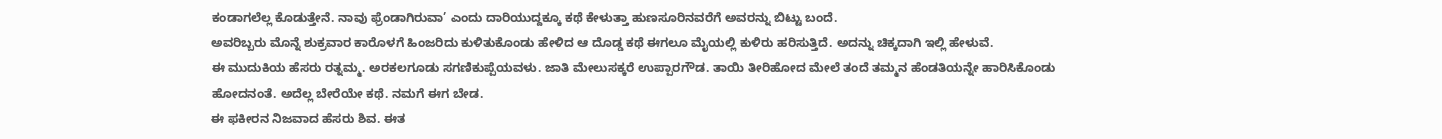ಕಂಡಾಗಲೆಲ್ಲ ಕೊಡುತ್ತೇನೆ. ನಾವು ಫ್ರೆಂಡಾಗಿರುವಾ’ ಎಂದು ದಾರಿಯುದ್ದಕ್ಕೂ ಕಥೆ ಕೇಳುತ್ತಾ ಹುಣಸೂರಿನವರೆಗೆ ಅವರನ್ನು ಬಿಟ್ಟು ಬಂದೆ.
ಅವರಿಬ್ಬರು ಮೊನ್ನೆ ಶುಕ್ರವಾರ ಕಾರೊಳಗೆ ಹಿಂಜರಿದು ಕುಳಿತುಕೊಂಡು ಹೇಳಿದ ಆ ದೊಡ್ಡ ಕಥೆ ಈಗಲೂ ಮೈಯಲ್ಲಿ ಕುಳಿರು ಹರಿಸುತ್ತಿದೆ. ಅದನ್ನು ಚಿಕ್ಕದಾಗಿ ಇಲ್ಲಿ ಹೇಳುವೆ.
ಈ ಮುದುಕಿಯ ಹೆಸರು ರತ್ನಮ್ಮ. ಅರಕಲಗೂಡು ಸಗಣಿಕುಪ್ಪೆಯವಳು. ಜಾತಿ ಮೇಲುಸಕ್ಕರೆ ಉಪ್ಪಾರಗೌಡ. ತಾಯಿ ತೀರಿಹೋದ ಮೇಲೆ ತಂದೆ ತಮ್ಮನ ಹೆಂಡತಿಯನ್ನೇ ಹಾರಿಸಿಕೊಂಡು ಹೋದನಂತೆ. ಅದೆಲ್ಲ ಬೇರೆಯೇ ಕಥೆ. ನಮಗೆ ಈಗ ಬೇಡ.
ಈ ಫಕೀರನ ನಿಜವಾದ ಹೆಸರು ಶಿವ. ಈತ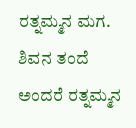ರತ್ನಮ್ಮನ ಮಗ. ಶಿವನ ತಂದೆ ಅಂದರೆ ರತ್ನಮ್ಮನ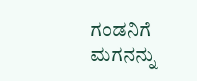ಗಂಡನಿಗೆ ಮಗನನ್ನು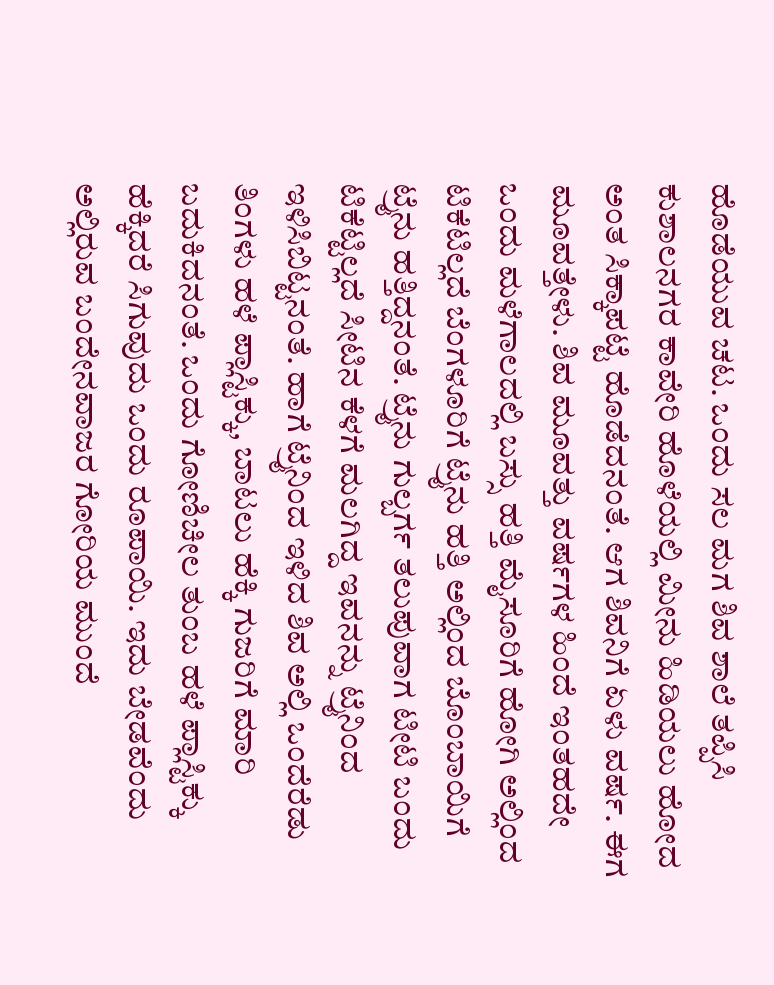ಹೊಡೆಯುವ ಚಟ. ಒಂದು ಸಲ ಮಗ ಶಿವ ಶಾಲೆ ತಪ್ಪಿಸಿ ಕುಶಾಲನಗರ ಕಾವೇರಿ ಹೊಳೆಯಲ್ಲಿ ಮೀನು ಹಿಡಿಯಲು ಹೋದ ಅಂತ ಸಿಕ್ಕಾಪಟ್ಟೆ ಹೊಡೆದನಂತೆ. ಆಗ ಶಿವನಿಗೆ ಏಳು ವರ್ಷ. ಈಗ ಮೂವತ್ತೇಳು. ಶಿವ ಮೂವತ್ತು ವರ್ಷಗಳ ಹಿಂದೆ ಇಂತಹದೇ ಒಂದು ಮಳೆಗಾಲದಲ್ಲಿ ಬಸ್ಸು ಹತ್ತಿ ಮೈಸೂರಿಗೆ ಹೋಗಿ ಅಲ್ಲಿಂದ ಟಿಕೆಟಿಲ್ಲದೆ ಬೆಂಗಳೂರಿಗೆ ಟ್ರೈನು ಹತ್ತಿ ಅಲ್ಲಿಂದ ಬೊಂಬಾಯಿಗೆ ಟ್ರೈನು ಹತ್ತಿದ್ದನಂತೆ. ಟ್ರೈನು ಗುಲ್ಬರ್ಗ ತಲುಪುವಾಗ ಟೀಟಿ ಬಂದು ಟಿಕೆಟ್ಟಿಲ್ಲದೆ ಸೀಟಿನ ಕೆಳಗೆ ಮಲಗಿದ್ದ ಇವನನ್ನು ಟ್ರೈನಿಂದ ಇಳಿಸಿಬಿಟ್ಟನಂತೆ. ಹಾಗೆ ಟ್ರೈನಿಂದ ಇಳಿದ ಶಿವ ಅಲ್ಲಿ ಒಂದೆರೆಡು ತಿಂಗಳು ಹಳೆ ಪ್ಲಾಸ್ಟಿಕ್ಕು, ಬಾಟಲು ಹೆಕ್ಕಿ ಗುಜರಿಗೆ ಮಾರಿ ಬದುಕಿದನಂತೆ. ಒಂದು ಗೋಣಿಚೀಲ ತುಂಬ ಹಳೆ ಪ್ಲಾಸ್ಟಿಕ್ಕು ಹೆಕ್ಕಿದರೆ ಸಿಗುವುದು ಒಂದು ರೂಪಾಯಿ. ಇದು ಬೇಡವೆಂದು ಅಲ್ಲಿರುವ ಬಂದೇನವಾಜರ ಗೋರಿಯ ಮುಂದೆ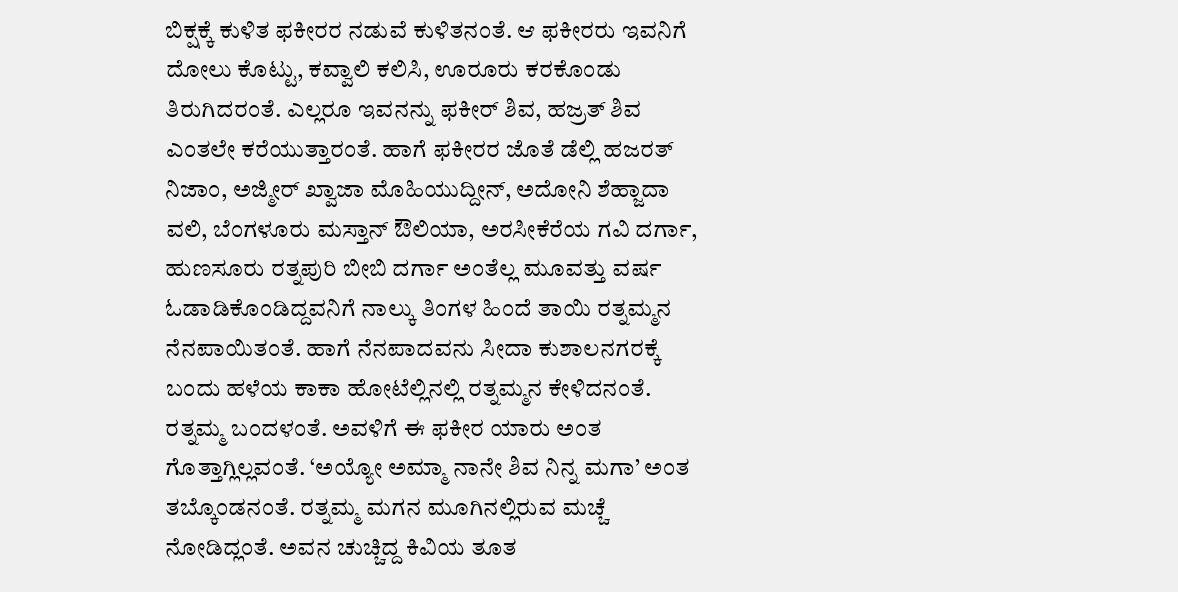ಬಿಕ್ಷಕ್ಕೆ ಕುಳಿತ ಫಕೀರರ ನಡುವೆ ಕುಳಿತನಂತೆ. ಆ ಫಕೀರರು ಇವನಿಗೆ ದೋಲು ಕೊಟ್ಟು, ಕವ್ವಾಲಿ ಕಲಿಸಿ, ಊರೂರು ಕರಕೊಂಡು ತಿರುಗಿದರಂತೆ. ಎಲ್ಲರೂ ಇವನನ್ನು ಫಕೀರ್ ಶಿವ, ಹಜ್ರತ್ ಶಿವ ಎಂತಲೇ ಕರೆಯುತ್ತಾರಂತೆ. ಹಾಗೆ ಫಕೀರರ ಜೊತೆ ಡೆಲ್ಲಿ ಹಜರತ್ ನಿಜಾಂ, ಅಜ್ಮೀರ್ ಖ್ವಾಜಾ ಮೊಹಿಯುದ್ದೀನ್, ಅದೋನಿ ಶೆಹ್ಜಾದಾ ವಲಿ, ಬೆಂಗಳೂರು ಮಸ್ತಾನ್ ಔಲಿಯಾ, ಅರಸೀಕೆರೆಯ ಗವಿ ದರ್ಗಾ, ಹುಣಸೂರು ರತ್ನಪುರಿ ಬೀಬಿ ದರ್ಗಾ ಅಂತೆಲ್ಲ ಮೂವತ್ತು ವರ್ಷ ಓಡಾಡಿಕೊಂಡಿದ್ದವನಿಗೆ ನಾಲ್ಕು ತಿಂಗಳ ಹಿಂದೆ ತಾಯಿ ರತ್ನಮ್ಮನ ನೆನಪಾಯಿತಂತೆ. ಹಾಗೆ ನೆನಪಾದವನು ಸೀದಾ ಕುಶಾಲನಗರಕ್ಕೆ ಬಂದು ಹಳೆಯ ಕಾಕಾ ಹೋಟೆಲ್ಲಿನಲ್ಲಿ ರತ್ನಮ್ಮನ ಕೇಳಿದನಂತೆ. ರತ್ನಮ್ಮ ಬಂದಳಂತೆ. ಅವಳಿಗೆ ಈ ಫಕೀರ ಯಾರು ಅಂತ ಗೊತ್ತಾಗ್ಲಿಲ್ಲವಂತೆ. ‘ಅಯ್ಯೋ ಅಮ್ಮಾ ನಾನೇ ಶಿವ ನಿನ್ನ ಮಗಾ’ ಅಂತ ತಬ್ಕೊಂಡನಂತೆ. ರತ್ನಮ್ಮ ಮಗನ ಮೂಗಿನಲ್ಲಿರುವ ಮಚ್ಚೆ ನೋಡಿದ್ಲಂತೆ. ಅವನ ಚುಚ್ಚಿದ್ದ ಕಿವಿಯ ತೂತ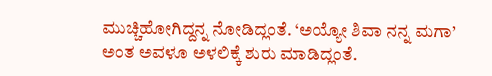ಮುಚ್ಚಿಹೋಗಿದ್ದನ್ನ ನೋಡಿದ್ಲಂತೆ. ‘ಅಯ್ಯೋ ಶಿವಾ ನನ್ನ ಮಗಾ’ ಅಂತ ಅವಳೂ ಅಳಲಿಕ್ಕೆ ಶುರು ಮಾಡಿದ್ಲಂತೆ.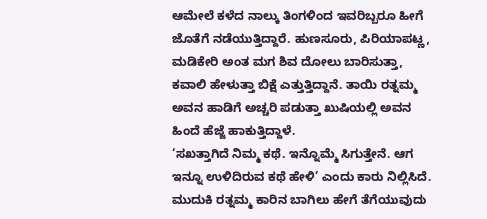ಆಮೇಲೆ ಕಳೆದ ನಾಲ್ಕು ತಿಂಗಳಿಂದ ಇವರಿಬ್ಬರೂ ಹೀಗೆ ಜೊತೆಗೆ ನಡೆಯುತ್ತಿದ್ದಾರೆ. ಹುಣಸೂರು, ಪಿರಿಯಾಪಟ್ಣ, ಮಡಿಕೇರಿ ಅಂತ ಮಗ ಶಿವ ದೋಲು ಬಾರಿಸುತ್ತಾ, ಕವಾಲಿ ಹೇಳುತ್ತಾ ಬಿಕ್ಷೆ ಎತ್ತುತ್ತಿದ್ದಾನೆ. ತಾಯಿ ರತ್ನಮ್ಮ ಅವನ ಹಾಡಿಗೆ ಅಚ್ಚರಿ ಪಡುತ್ತಾ ಖುಷಿಯಲ್ಲಿ ಅವನ ಹಿಂದೆ ಹೆಜ್ಜೆ ಹಾಕುತ್ತಿದ್ದಾಳೆ.
‘ಸಖತ್ತಾಗಿದೆ ನಿಮ್ಮ ಕಥೆ. ಇನ್ನೊಮ್ಮೆ ಸಿಗುತ್ತೇನೆ. ಆಗ ಇನ್ನೂ ಉಳಿದಿರುವ ಕಥೆ ಹೇಳಿ’ ಎಂದು ಕಾರು ನಿಲ್ಲಿಸಿದೆ. ಮುದುಕಿ ರತ್ನಮ್ಮ ಕಾರಿನ ಬಾಗಿಲು ಹೇಗೆ ತೆಗೆಯುವುದು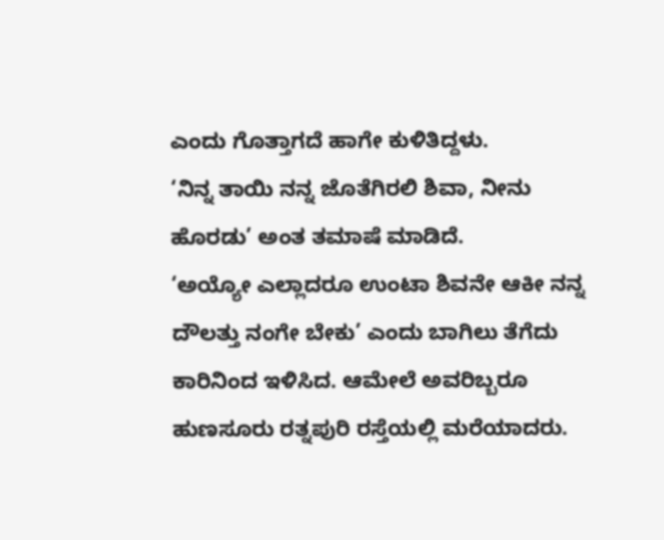ಎಂದು ಗೊತ್ತಾಗದೆ ಹಾಗೇ ಕುಳಿತಿದ್ದಳು.
‘ನಿನ್ನ ತಾಯಿ ನನ್ನ ಜೊತೆಗಿರಲಿ ಶಿವಾ, ನೀನು ಹೊರಡು’ ಅಂತ ತಮಾಷೆ ಮಾಡಿದೆ.
‘ಅಯ್ಯೋ ಎಲ್ಲಾದರೂ ಉಂಟಾ ಶಿವನೇ ಆಕೀ ನನ್ನ ದೌಲತ್ತು ನಂಗೇ ಬೇಕು’ ಎಂದು ಬಾಗಿಲು ತೆಗೆದು ಕಾರಿನಿಂದ ಇಳಿಸಿದ. ಆಮೇಲೆ ಅವರಿಬ್ಬರೂ ಹುಣಸೂರು ರತ್ನಪುರಿ ರಸ್ತೆಯಲ್ಲಿ ಮರೆಯಾದರು.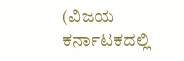(ವಿಜಯ ಕರ್ನಾಟಕದಲ್ಲಿ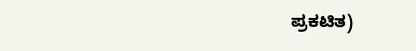ಪ್ರಕಟಿತ)